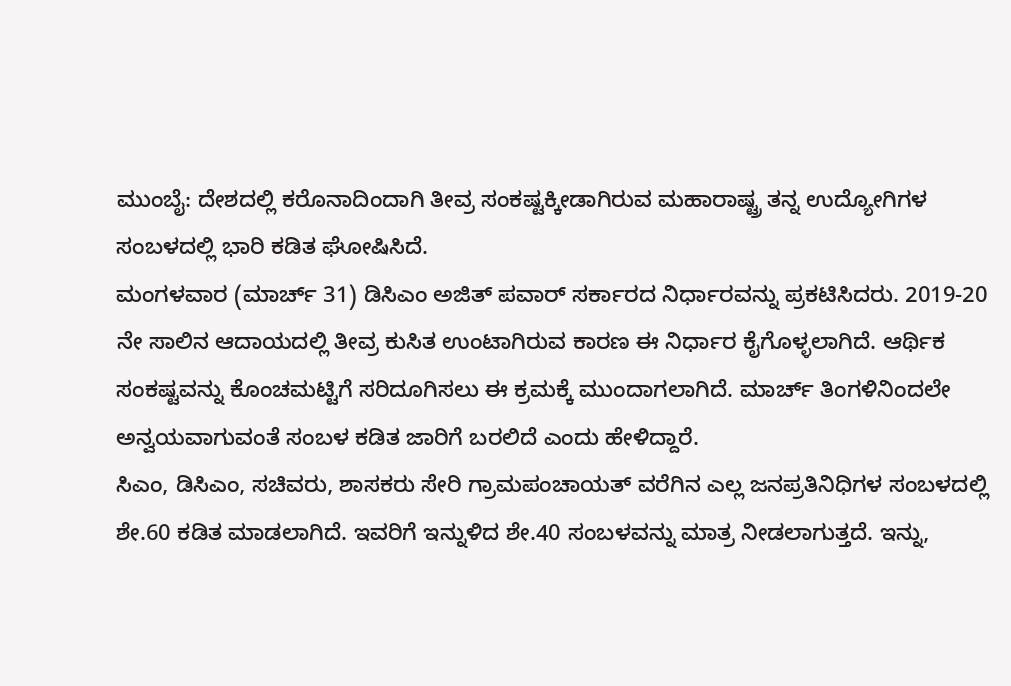ಮುಂಬೈ: ದೇಶದಲ್ಲಿ ಕರೊನಾದಿಂದಾಗಿ ತೀವ್ರ ಸಂಕಷ್ಟಕ್ಕೀಡಾಗಿರುವ ಮಹಾರಾಷ್ಟ್ರ ತನ್ನ ಉದ್ಯೋಗಿಗಳ ಸಂಬಳದಲ್ಲಿ ಭಾರಿ ಕಡಿತ ಘೋಷಿಸಿದೆ.
ಮಂಗಳವಾರ (ಮಾರ್ಚ್ 31) ಡಿಸಿಎಂ ಅಜಿತ್ ಪವಾರ್ ಸರ್ಕಾರದ ನಿರ್ಧಾರವನ್ನು ಪ್ರಕಟಿಸಿದರು. 2019-20 ನೇ ಸಾಲಿನ ಆದಾಯದಲ್ಲಿ ತೀವ್ರ ಕುಸಿತ ಉಂಟಾಗಿರುವ ಕಾರಣ ಈ ನಿರ್ಧಾರ ಕೈಗೊಳ್ಳಲಾಗಿದೆ. ಆರ್ಥಿಕ ಸಂಕಷ್ಟವನ್ನು ಕೊಂಚಮಟ್ಟಿಗೆ ಸರಿದೂಗಿಸಲು ಈ ಕ್ರಮಕ್ಕೆ ಮುಂದಾಗಲಾಗಿದೆ. ಮಾರ್ಚ್ ತಿಂಗಳಿನಿಂದಲೇ ಅನ್ವಯವಾಗುವಂತೆ ಸಂಬಳ ಕಡಿತ ಜಾರಿಗೆ ಬರಲಿದೆ ಎಂದು ಹೇಳಿದ್ದಾರೆ.
ಸಿಎಂ, ಡಿಸಿಎಂ, ಸಚಿವರು, ಶಾಸಕರು ಸೇರಿ ಗ್ರಾಮಪಂಚಾಯತ್ ವರೆಗಿನ ಎಲ್ಲ ಜನಪ್ರತಿನಿಧಿಗಳ ಸಂಬಳದಲ್ಲಿ ಶೇ.60 ಕಡಿತ ಮಾಡಲಾಗಿದೆ. ಇವರಿಗೆ ಇನ್ನುಳಿದ ಶೇ.40 ಸಂಬಳವನ್ನು ಮಾತ್ರ ನೀಡಲಾಗುತ್ತದೆ. ಇನ್ನು,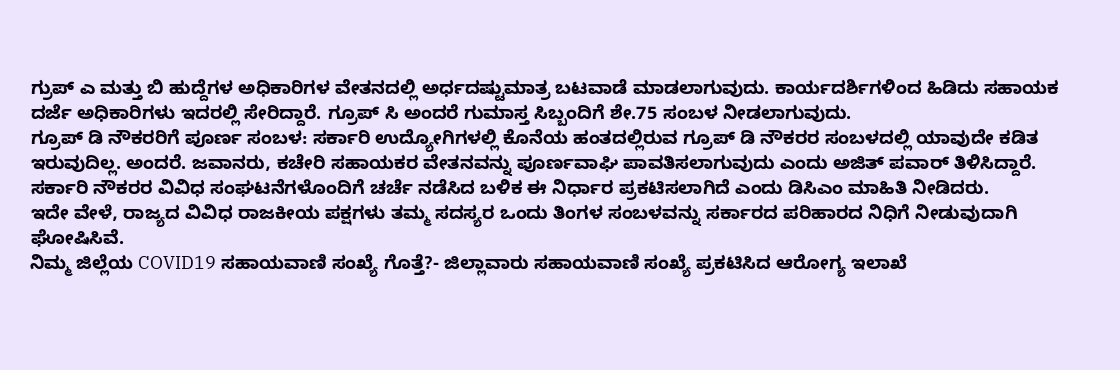ಗ್ರುಪ್ ಎ ಮತ್ತು ಬಿ ಹುದ್ದೆಗಳ ಅಧಿಕಾರಿಗಳ ವೇತನದಲ್ಲಿ ಅರ್ಧದಷ್ಟುಮಾತ್ರ ಬಟವಾಡೆ ಮಾಡಲಾಗುವುದು. ಕಾರ್ಯದರ್ಶಿಗಳಿಂದ ಹಿಡಿದು ಸಹಾಯಕ ದರ್ಜೆ ಅಧಿಕಾರಿಗಳು ಇದರಲ್ಲಿ ಸೇರಿದ್ದಾರೆ. ಗ್ರೂಪ್ ಸಿ ಅಂದರೆ ಗುಮಾಸ್ತ ಸಿಬ್ಬಂದಿಗೆ ಶೇ.75 ಸಂಬಳ ನೀಡಲಾಗುವುದು.
ಗ್ರೂಪ್ ಡಿ ನೌಕರರಿಗೆ ಪೂರ್ಣ ಸಂಬಳ: ಸರ್ಕಾರಿ ಉದ್ಯೋಗಿಗಳಲ್ಲಿ ಕೊನೆಯ ಹಂತದಲ್ಲಿರುವ ಗ್ರೂಪ್ ಡಿ ನೌಕರರ ಸಂಬಳದಲ್ಲಿ ಯಾವುದೇ ಕಡಿತ ಇರುವುದಿಲ್ಲ. ಅಂದರೆ. ಜವಾನರು, ಕಚೇರಿ ಸಹಾಯಕರ ವೇತನವನ್ನು ಪೂರ್ಣವಾಘಿ ಪಾವತಿಸಲಾಗುವುದು ಎಂದು ಅಜಿತ್ ಪವಾರ್ ತಿಳಿಸಿದ್ದಾರೆ.
ಸರ್ಕಾರಿ ನೌಕರರ ವಿವಿಧ ಸಂಘಟನೆಗಳೊಂದಿಗೆ ಚರ್ಚೆ ನಡೆಸಿದ ಬಳಿಕ ಈ ನಿರ್ಧಾರ ಪ್ರಕಟಿಸಲಾಗಿದೆ ಎಂದು ಡಿಸಿಎಂ ಮಾಹಿತಿ ನೀಡಿದರು.
ಇದೇ ವೇಳೆ, ರಾಜ್ಯದ ವಿವಿಧ ರಾಜಕೀಯ ಪಕ್ಷಗಳು ತಮ್ಮ ಸದಸ್ಯರ ಒಂದು ತಿಂಗಳ ಸಂಬಳವನ್ನು ಸರ್ಕಾರದ ಪರಿಹಾರದ ನಿಧಿಗೆ ನೀಡುವುದಾಗಿ ಘೋಷಿಸಿವೆ.
ನಿಮ್ಮ ಜಿಲ್ಲೆಯ COVID19 ಸಹಾಯವಾಣಿ ಸಂಖ್ಯೆ ಗೊತ್ತೆ?- ಜಿಲ್ಲಾವಾರು ಸಹಾಯವಾಣಿ ಸಂಖ್ಯೆ ಪ್ರಕಟಿಸಿದ ಆರೋಗ್ಯ ಇಲಾಖೆ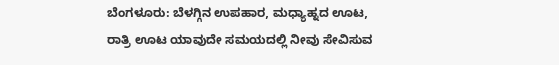ಬೆಂಗಳೂರು: ಬೆಳಗ್ಗಿನ ಉಪಹಾರ, ಮಧ್ಯಾಹ್ನದ ಊಟ, ರಾತ್ರಿ ಊಟ ಯಾವುದೇ ಸಮಯದಲ್ಲಿ ನೀವು ಸೇವಿಸುವ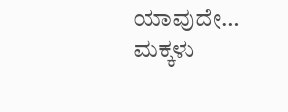ಯಾವುದೇ…
ಮಕ್ಕಳು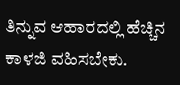ತಿನ್ನುವ ಆಹಾರದಲ್ಲಿ ಹೆಚ್ಚಿನ ಕಾಳಜಿ ವಹಿಸಬೇಕು.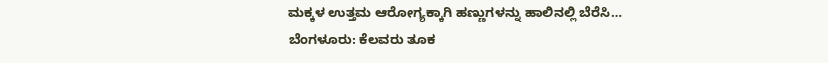ಮಕ್ಕಳ ಉತ್ತಮ ಆರೋಗ್ಯಕ್ಕಾಗಿ ಹಣ್ಣುಗಳನ್ನು ಹಾಲಿನಲ್ಲಿ ಬೆರೆಸಿ…
ಬೆಂಗಳೂರು: ಕೆಲವರು ತೂಕ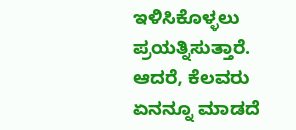ಇಳಿಸಿಕೊಳ್ಳಲು ಪ್ರಯತ್ನಿಸುತ್ತಾರೆ. ಆದರೆ, ಕೆಲವರು ಏನನ್ನೂ ಮಾಡದೆ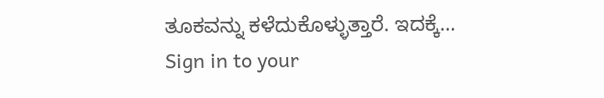ತೂಕವನ್ನು ಕಳೆದುಕೊಳ್ಳುತ್ತಾರೆ. ಇದಕ್ಕೆ…
Sign in to your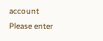account
Please enter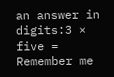an answer in digits:3 × five =
Remember me